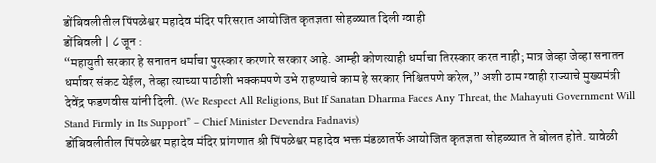डोंबिवलीतील पिंपळेश्वर महादेव मंदिर परिसरात आयोजित कृतज्ञता सोहळ्यात दिली ग्वाही
डोंबिवली | ८ जून :
“महायुती सरकार हे सनातन धर्माचा पुरस्कार करणारे सरकार आहे. आम्ही कोणत्याही धर्माचा तिरस्कार करत नाही; मात्र जेव्हा जेव्हा सनातन धर्मावर संकट येईल, तेव्हा त्याच्या पाठीशी भक्कमपणे उभे राहण्याचे काम हे सरकार निश्चितपणे करेल,” अशी ठाम ग्वाही राज्याचे मुख्यमंत्री देवेंद्र फडणवीस यांनी दिली. (We Respect All Religions, But If Sanatan Dharma Faces Any Threat, the Mahayuti Government Will Stand Firmly in Its Support” – Chief Minister Devendra Fadnavis)
डोंबिवलीतील पिंपळेश्वर महादेव मंदिर प्रांगणात श्री पिंपळेश्वर महादेव भक्त मंडळातर्फे आयोजित कृतज्ञता सोहळ्यात ते बोलत होते. यावेळी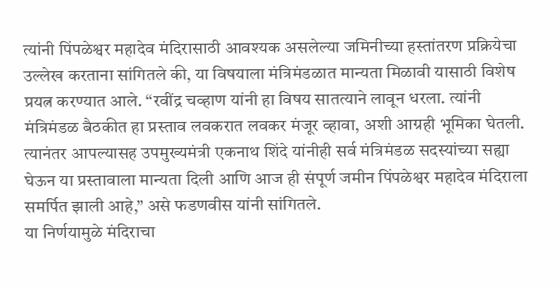त्यांनी पिंपळेश्वर महादेव मंदिरासाठी आवश्यक असलेल्या जमिनीच्या हस्तांतरण प्रक्रियेचा उल्लेख करताना सांगितले की, या विषयाला मंत्रिमंडळात मान्यता मिळावी यासाठी विशेष प्रयत्न करण्यात आले. “रवींद्र चव्हाण यांनी हा विषय सातत्याने लावून धरला. त्यांनी मंत्रिमंडळ बैठकीत हा प्रस्ताव लवकरात लवकर मंजूर व्हावा, अशी आग्रही भूमिका घेतली. त्यानंतर आपल्यासह उपमुख्यमंत्री एकनाथ शिंदे यांनीही सर्व मंत्रिमंडळ सदस्यांच्या सह्या घेऊन या प्रस्तावाला मान्यता दिली आणि आज ही संपूर्ण जमीन पिंपळेश्वर महादेव मंदिराला समर्पित झाली आहे,” असे फडणवीस यांनी सांगितले.
या निर्णयामुळे मंदिराचा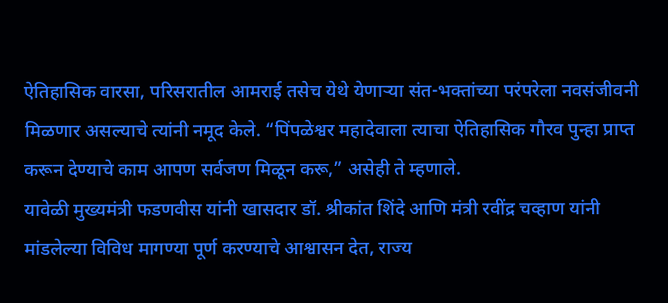ऐतिहासिक वारसा, परिसरातील आमराई तसेच येथे येणाऱ्या संत-भक्तांच्या परंपरेला नवसंजीवनी मिळणार असल्याचे त्यांनी नमूद केले. “पिंपळेश्वर महादेवाला त्याचा ऐतिहासिक गौरव पुन्हा प्राप्त करून देण्याचे काम आपण सर्वजण मिळून करू,” असेही ते म्हणाले.
यावेळी मुख्यमंत्री फडणवीस यांनी खासदार डॉ. श्रीकांत शिंदे आणि मंत्री रवींद्र चव्हाण यांनी मांडलेल्या विविध मागण्या पूर्ण करण्याचे आश्वासन देत, राज्य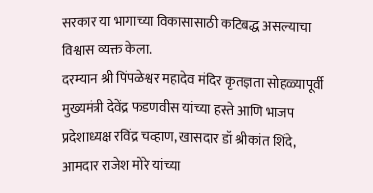सरकार या भागाच्या विकासासाठी कटिबद्ध असल्याचा विश्वास व्यक्त केला.
दरम्यान श्री पिंपळेश्वर महादेव मंदिर कृतज्ञता सोहळ्यापूर्वी मुख्यमंत्री देवेंद्र फडणवीस यांच्या हस्ते आणि भाजप प्रदेशाध्यक्ष रविंद्र चव्हाण, खासदार डॉ श्रीकांत शिंदे, आमदार राजेश मोरे यांच्या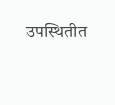उपस्थितीत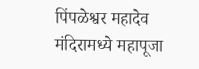पिंपळेश्वर महादेव मंदिरामध्ये महापूजा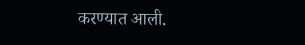करण्यात आली.